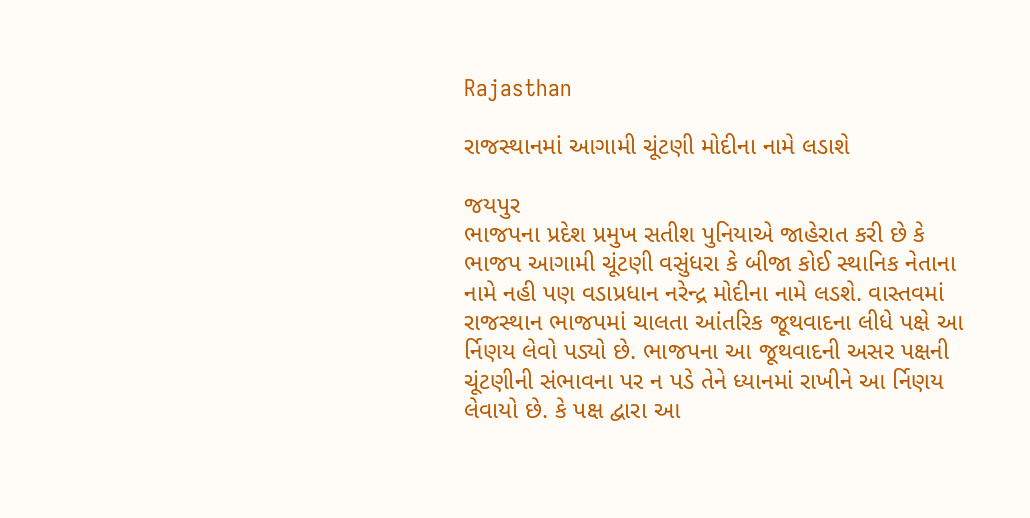Rajasthan

રાજસ્થાનમાં આગામી ચૂંટણી મોદીના નામે લડાશે

જયપુર
ભાજપના પ્રદેશ પ્રમુખ સતીશ પુનિયાએ જાહેરાત કરી છે કે ભાજપ આગામી ચૂંટણી વસુંધરા કે બીજા કોઈ સ્થાનિક નેતાના નામે નહી પણ વડાપ્રધાન નરેન્દ્ર મોદીના નામે લડશે. વાસ્તવમાં રાજસ્થાન ભાજપમાં ચાલતા આંતરિક જૂથવાદના લીધે પક્ષે આ ર્નિણય લેવો પડ્યો છે. ભાજપના આ જૂથવાદની અસર પક્ષની ચૂંટણીની સંભાવના પર ન પડે તેને ધ્યાનમાં રાખીને આ ર્નિણય લેવાયો છે. કે પક્ષ દ્વારા આ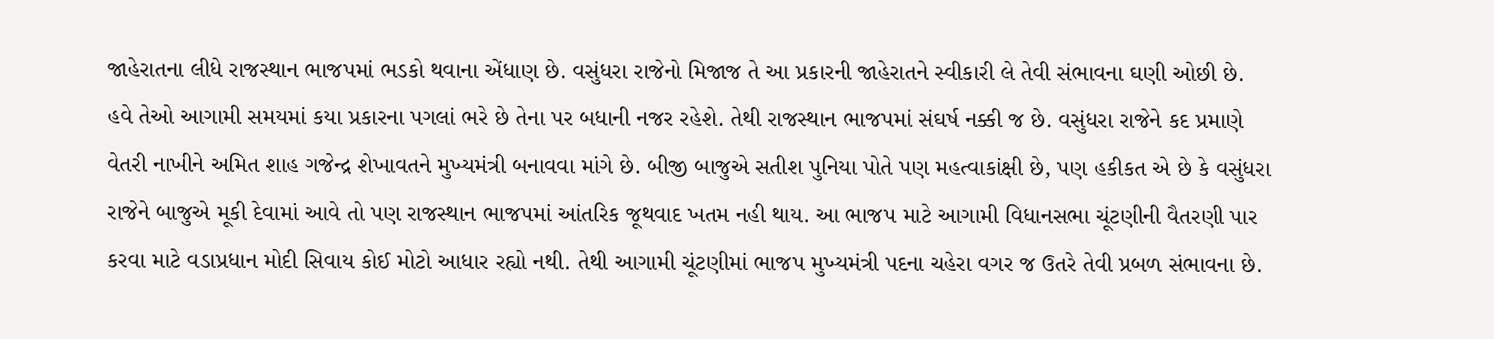જાહેરાતના લીધે રાજસ્થાન ભાજપમાં ભડકો થવાના એંધાણ છે. વસુંધરા રાજેનો મિજાજ તે આ પ્રકારની જાહેરાતને સ્વીકારી લે તેવી સંભાવના ઘણી ઓછી છે. હવે તેઓ આગામી સમયમાં કયા પ્રકારના પગલાં ભરે છે તેના પર બધાની નજર રહેશે. તેથી રાજસ્થાન ભાજપમાં સંઘર્ષ નક્કી જ છે. વસુંધરા રાજેને કદ પ્રમાણે વેતરી નાખીને અમિત શાહ ગજેન્દ્ર શેખાવતને મુખ્યમંત્રી બનાવવા માંગે છે. બીજી બાજુએ સતીશ પુનિયા પોતે પણ મહત્વાકાંક્ષી છે, પણ હકીકત એ છે કે વસુંધરા રાજેને બાજુએ મૂકી દેવામાં આવે તો પણ રાજસ્થાન ભાજપમાં આંતરિક જૂથવાદ ખતમ નહી થાય. આ ભાજપ માટે આગામી વિધાનસભા ચૂંટણીની વૈતરણી પાર કરવા માટે વડાપ્રધાન મોદી સિવાય કોઈ મોટો આધાર રહ્યો નથી. તેથી આગામી ચૂંટણીમાં ભાજપ મુખ્યમંત્રી પદના ચહેરા વગર જ ઉતરે તેવી પ્રબળ સંભાવના છે.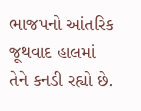ભાજપનો આંતરિક જૂથવાદ હાલમાં તેને કનડી રહ્યો છે.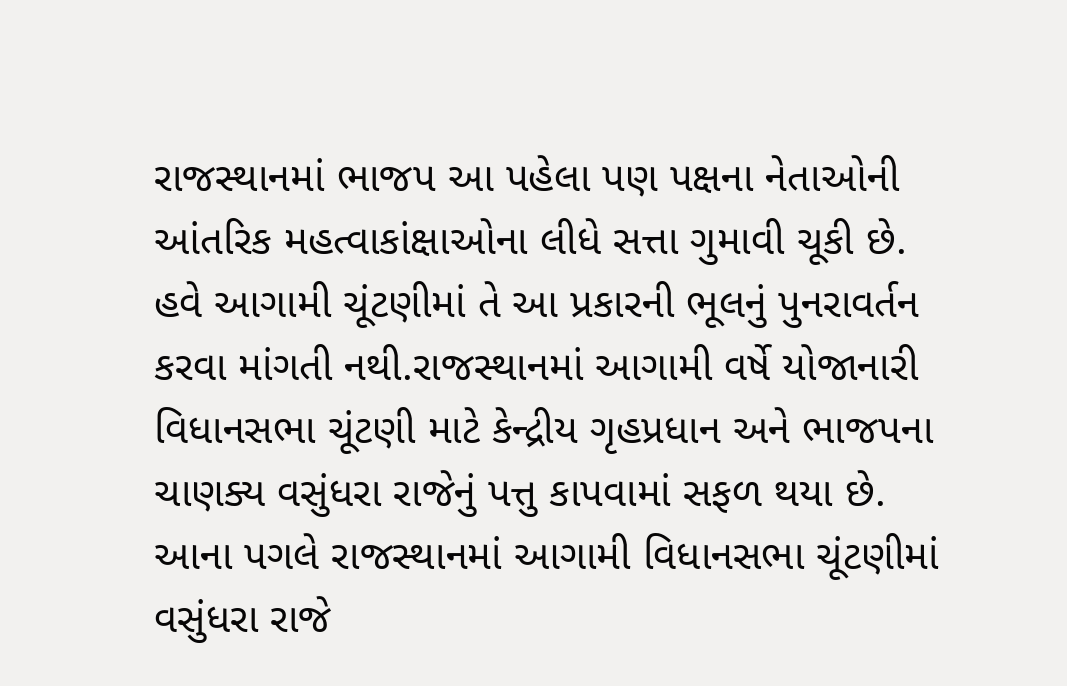રાજસ્થાનમાં ભાજપ આ પહેલા પણ પક્ષના નેતાઓની આંતરિક મહત્વાકાંક્ષાઓના લીધે સત્તા ગુમાવી ચૂકી છે. હવે આગામી ચૂંટણીમાં તે આ પ્રકારની ભૂલનું પુનરાવર્તન કરવા માંગતી નથી.રાજસ્થાનમાં આગામી વર્ષે યોજાનારી વિધાનસભા ચૂંટણી માટે કેન્દ્રીય ગૃહપ્રધાન અને ભાજપના ચાણક્ય વસુંધરા રાજેનું પત્તુ કાપવામાં સફળ થયા છે. આના પગલે રાજસ્થાનમાં આગામી વિધાનસભા ચૂંટણીમાં વસુંધરા રાજે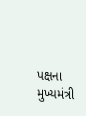પક્ષના મુખ્યમંત્રી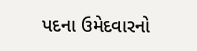પદના ઉમેદવારનો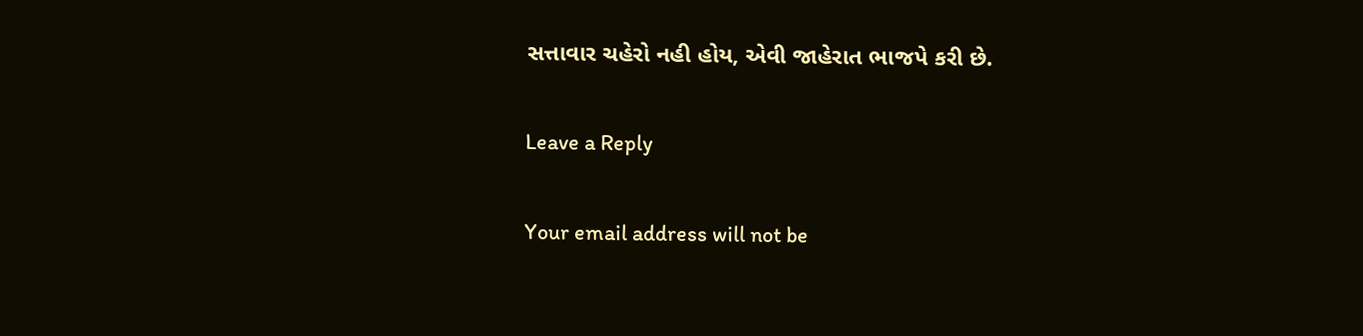સત્તાવાર ચહેરો નહી હોય, એવી જાહેરાત ભાજપે કરી છે.

Leave a Reply

Your email address will not be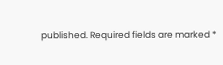published. Required fields are marked *